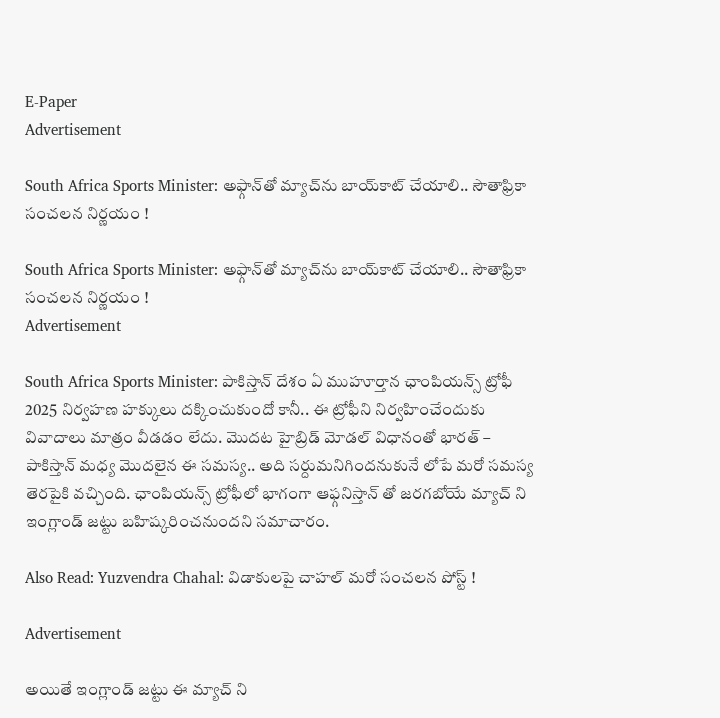E-Paper
Advertisement

South Africa Sports Minister: అఫ్గాన్‌తో మ్యాచ్‌ను బాయ్‌కాట్ చేయాలి.. సౌతాఫ్రికా సంచలన నిర్ణయం !

South Africa Sports Minister: అఫ్గాన్‌తో మ్యాచ్‌ను బాయ్‌కాట్ చేయాలి.. సౌతాఫ్రికా సంచలన నిర్ణయం !
Advertisement

South Africa Sports Minister: పాకిస్తాన్ దేశం ఏ ముహూర్తాన ఛాంపియన్స్ ట్రోఫీ 2025 నిర్వహణ హక్కులు దక్కించుకుందో కానీ.. ఈ ట్రోఫీని నిర్వహించేందుకు వివాదాలు మాత్రం వీడడం లేదు. మొదట హైబ్రిడ్ మోడల్ విధానంతో భారత్ – పాకిస్తాన్ మధ్య మొదలైన ఈ సమస్య.. అది సర్దుమనిగిందనుకునే లోపే మరో సమస్య తెరపైకి వచ్చింది. ఛాంపియన్స్ ట్రోఫీలో భాగంగా ఆఫ్గనిస్తాన్ తో జరగబోయే మ్యాచ్ ని ఇంగ్లాండ్ జట్టు బహిష్కరించనుందని సమాచారం.

Also Read: Yuzvendra Chahal: విడాకులపై చాహల్‌ మరో సంచలన పోస్ట్‌ !

Advertisement

అయితే ఇంగ్లాండ్ జట్టు ఈ మ్యాచ్ ని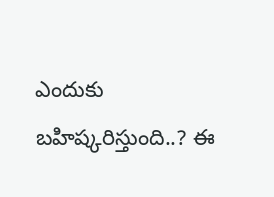ఎందుకు బహిష్కరిస్తుంది..? ఈ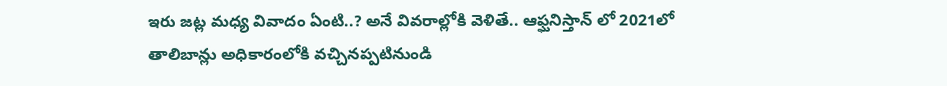ఇరు జట్ల మధ్య వివాదం ఏంటి..? అనే వివరాల్లోకి వెళితే.. ఆఫ్ఘనిస్తాన్ లో 2021లో తాలిబాన్లు అధికారంలోకి వచ్చినప్పటినుండి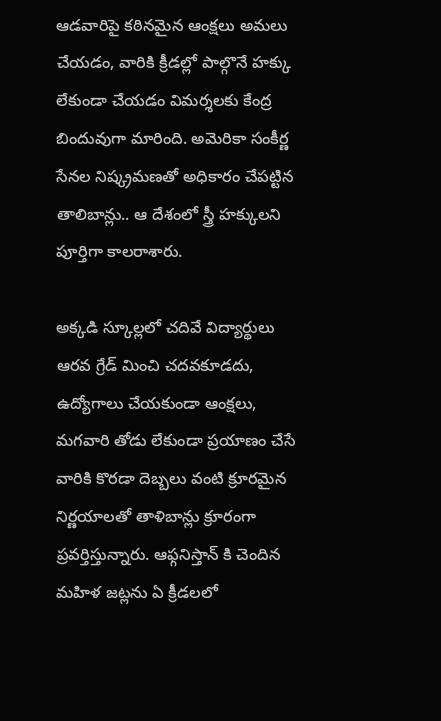ఆడవారిపై కఠినమైన ఆంక్షలు అమలు చేయడం, వారికి క్రీడల్లో పాల్గొనే హక్కు లేకుండా చేయడం విమర్శలకు కేంద్ర బిందువుగా మారింది. అమెరికా సంకీర్ణ సేనల నిష్క్రమణతో అధికారం చేపట్టిన తాలిబాన్లు.. ఆ దేశంలో స్త్రీ హక్కులని పూర్తిగా కాలరాశారు.

అక్కడి స్కూల్లలో చదివే విద్యార్థులు ఆరవ గ్రేడ్ మించి చదవకూడదు, ఉద్యోగాలు చేయకుండా ఆంక్షలు, మగవారి తోడు లేకుండా ప్రయాణం చేసే వారికి కొరడా దెబ్బలు వంటి క్రూరమైన నిర్ణయాలతో తాళిబాన్లు క్రూరంగా ప్రవర్తిస్తున్నారు. ఆఫ్గనిస్తాన్ కి చెందిన మహిళ జట్లను ఏ క్రీడలలో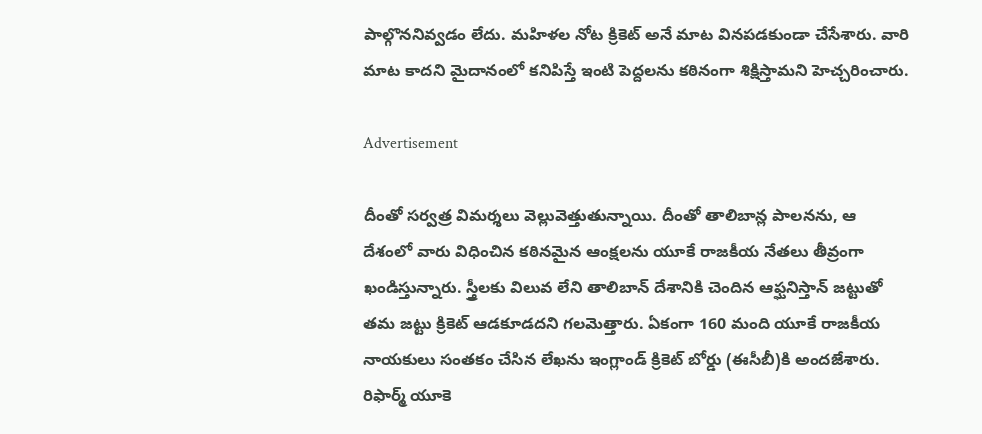పాల్గొననివ్వడం లేదు. మహిళల నోట క్రికెట్ అనే మాట వినపడకుండా చేసేశారు. వారి మాట కాదని మైదానంలో కనిపిస్తే ఇంటి పెద్దలను కఠినంగా శిక్షిస్తామని హెచ్చరించారు.

Advertisement

దీంతో సర్వత్ర విమర్శలు వెల్లువెత్తుతున్నాయి. దీంతో తాలిబాన్ల పాలనను, ఆ దేశంలో వారు విధించిన కఠినమైన ఆంక్షలను యూకే రాజకీయ నేతలు తీవ్రంగా ఖండిస్తున్నారు. స్త్రీలకు విలువ లేని తాలిబాన్ దేశానికి చెందిన ఆఫ్ఘనిస్తాన్ జట్టుతో తమ జట్టు క్రికెట్ ఆడకూడదని గలమెత్తారు. ఏకంగా 160 మంది యూకే రాజకీయ నాయకులు సంతకం చేసిన లేఖను ఇంగ్లాండ్ క్రికెట్ బోర్డు (ఈసీబీ)కి అందజేశారు. రిఫార్మ్ యూకె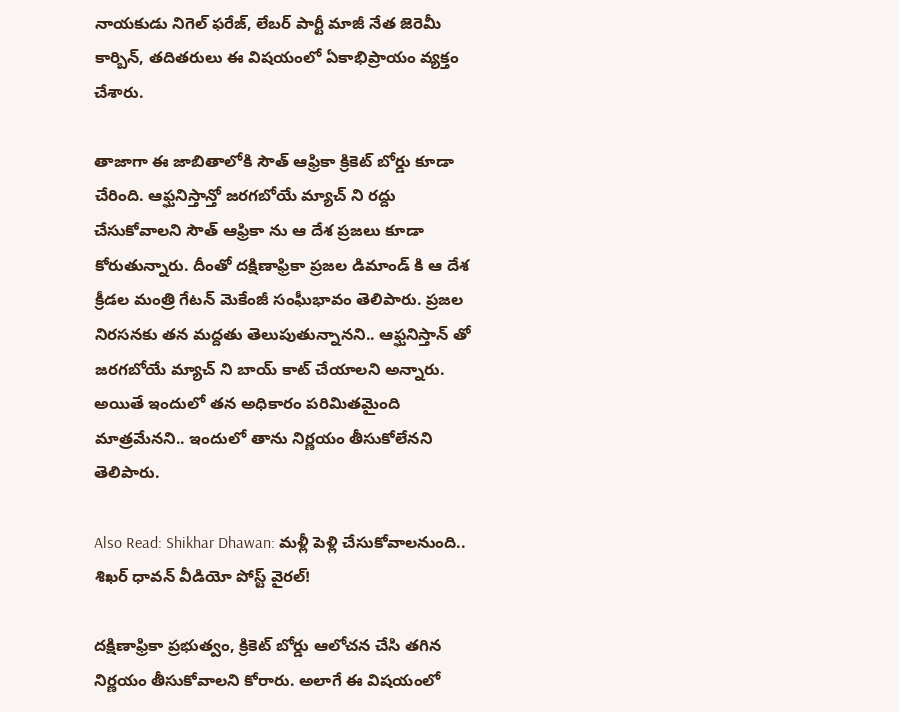నాయకుడు నిగెల్ ఫరేజ్, లేబర్ పార్టీ మాజీ నేత జెరెమీ కార్బిన్, తదితరులు ఈ విషయంలో ఏకాభిప్రాయం వ్యక్తం చేశారు.

తాజాగా ఈ జాబితాలోకి సౌత్ ఆఫ్రికా క్రికెట్ బోర్డు కూడా చేరింది. ఆఫ్ఘనిస్తాన్తో జరగబోయే మ్యాచ్ ని రద్దు చేసుకోవాలని సౌత్ ఆఫ్రికా ను ఆ దేశ ప్రజలు కూడా కోరుతున్నారు. దీంతో దక్షిణాఫ్రికా ప్రజల డిమాండ్ కి ఆ దేశ క్రీడల మంత్రి గేటన్ మెకేంజీ సంఘీభావం తెలిపారు. ప్రజల నిరసనకు తన మద్దతు తెలుపుతున్నానని.. ఆఫ్ఘనిస్తాన్ తో జరగబోయే మ్యాచ్ ని బాయ్ కాట్ చేయాలని అన్నారు. అయితే ఇందులో తన అధికారం పరిమితమైంది మాత్రమేనని.. ఇందులో తాను నిర్ణయం తీసుకోలేనని తెలిపారు.

Also Read: Shikhar Dhawan: మళ్లీ పెళ్లి చేసుకోవాలనుంది.. శిఖర్ ధావన్ వీడియో పోస్ట్ వైరల్!

దక్షిణాఫ్రికా ప్రభుత్వం, క్రికెట్ బోర్డు ఆలోచన చేసి తగిన నిర్ణయం తీసుకోవాలని కోరారు. అలాగే ఈ విషయంలో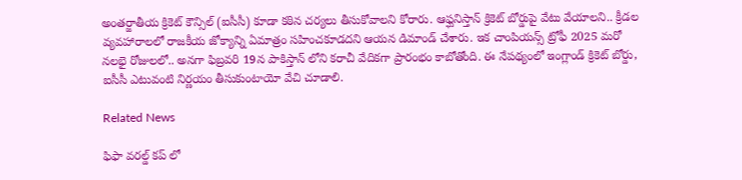అంతర్జాతీయ క్రికెట్ కౌన్సిల్ (ఐసీసీ) కూడా కఠిన చర్యలు తీసుకోవాలని కోరారు. ఆఫ్ఘనిస్తాన్ క్రికెట్ బోర్డుపై వేటు వేయాలని.. క్రీడల వ్యవహారాలలో రాజకీయ జోక్యాన్ని ఏమాత్రం సహించకూడదని ఆయన డిమాండ్ చేశారు. ఇక చాంపియన్స్ ట్రోఫీ 2025 మరో నలభై రోజులలో.. అనగా ఫిబ్రవరి 19న పాకిస్తాన్ లోని కరాచీ వేదికగా ప్రారంభం కాబోతోంది. ఈ నేపథ్యంలో ఇంగ్లాండ్ క్రికెట్ బోర్డు, ఐసీసీ ఎటువంటి నిర్ణయం తీసుకుంటాయో వేచి చూడాలి.

Related News

ఫిఫా వ‌ర‌ల్డ్ క‌ప్ లో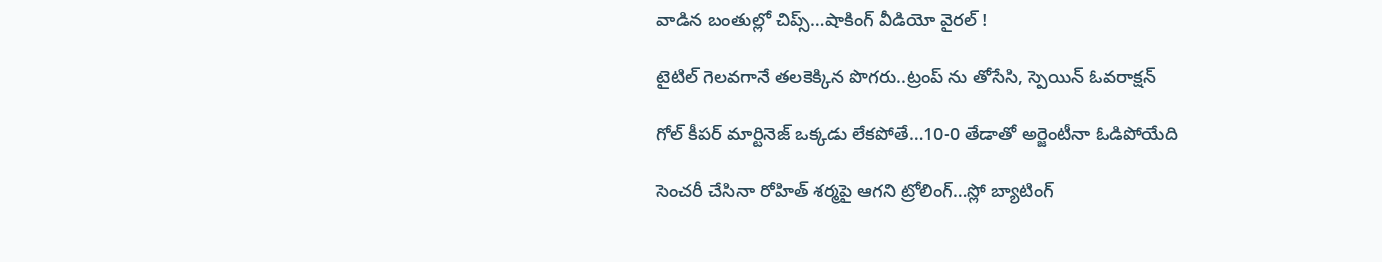వాడిన‌ బంతుల్లో చిప్స్…షాకింగ్ వీడియో వైర‌ల్ !

టైటిల్ గెల‌వ‌గానే త‌ల‌కెక్కిన పొగ‌రు..ట్రంప్ ను తోసేసి, స్పెయిన్ ఓవ‌రాక్ష‌న్‌

గోల్ కీపర్ మార్టినెజ్ ఒక్క‌డు లేక‌పోతే…10-0 తేడాతో అర్జెంటీనా ఓడిపోయేది

సెంచ‌రీ చేసినా రోహిత్ శ‌ర్మ‌పై ఆగ‌ని ట్రోలింగ్…స్లో బ్యాటింగ్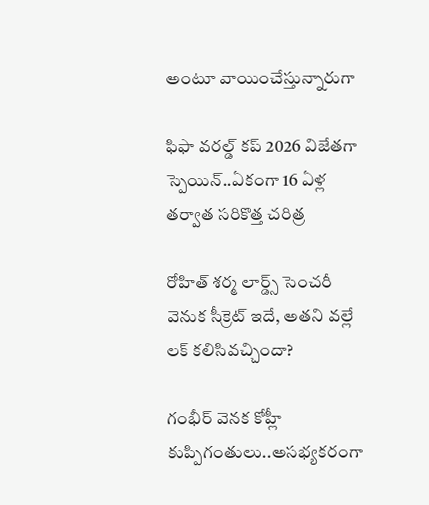అంటూ వాయించేస్తున్నారుగా

ఫిఫా వ‌ర‌ల్డ్ క‌ప్ 2026 విజేతగా స్పెయిన్‌..ఏకంగా 16 ఏళ్ల త‌ర్వాత స‌రికొత్త చ‌రిత్ర‌

రోహిత్ శ‌ర్మ లార్డ్స్ సెంచ‌రీ వెనుక సీక్రెట్ ఇదే, అత‌ని వ‌ల్లే ల‌క్ క‌లిసివ‌చ్చిందా?

గంభీర్ వెనక కోహ్లీ కుప్పిగంతులు..అస‌భ్యక‌రంగా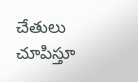చేతులు చూపిస్తూ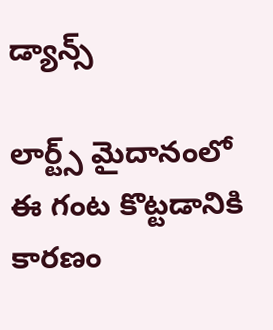డ్యాన్స్

లార్ట్స్ మైదానంలో ఈ గంట కొట్ట‌డానికి కార‌ణం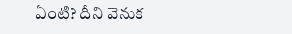ఏంటి? దీని వెనుక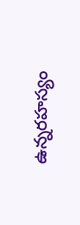ఉన్న‌ర‌హ‌స్యం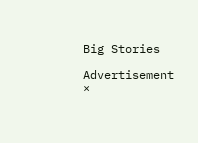Big Stories

Advertisement
×